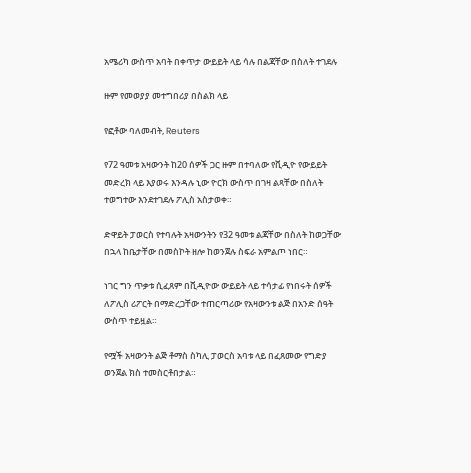አሜሪካ ውስጥ አባት በቀጥታ ውይይት ላይ ሳሉ በልጃቸው በስለት ተገደሉ

ዙም የመወያያ መተግበሪያ በስልክ ላይ

የፎቶው ባለመብት, Reuters

የ72 ዓመቱ አዛውንት ከ20 ሰዎች ጋር ዙም በተባለው የቪዲዮ የውይይት መድረክ ላይ እያወሩ እንዳሉ ኒው ዮርክ ውስጥ በገዛ ልጻቸው በስለት ተወግተው እንደተገደሉ ፖሊስ አስታወቀ።

ድዋይት ፓወርስ የተባሉት አዛውንትን የ32 ዓመቱ ልጃቸው በስለት ከወጋቸው በኋላ ከቤታቸው በመስኮት ዘሎ ከወንጀሉ ስፍራ አምልጦ ነበር።

ነገር ግን ጥቃቱ ሲፈጸም በቪዲዮው ውይይት ላይ ተሳታፊ የነበሩት ሰዎች ለፖሊስ ሪፖርት በማድረጋቸው ተጠርጣሪው የአዛውንቱ ልጅ በአንድ ሰዓት ውስጥ ተይዟል።

የሟች አዛውንት ልጅ ቶማስ ስካሊ ፓወርስ አባቱ ላይ በፈጸመው የግድያ ወንጀል ክስ ተመስርቶበታል።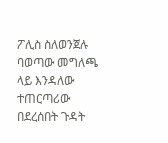ፖሊስ ስለወንጀሉ ባወጣው መግለጫ ላይ እንዳለው ተጠርጣሪው በደረሰበት ጉዳት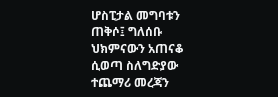ሆስፒታል መግባቱን ጠቅሶ፤ ግለሰቡ ህክምናውን አጠናቆ ሲወጣ ስለግድያው ተጨማሪ መረጃን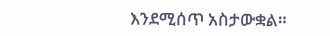እንደሚሰጥ አስታውቋል።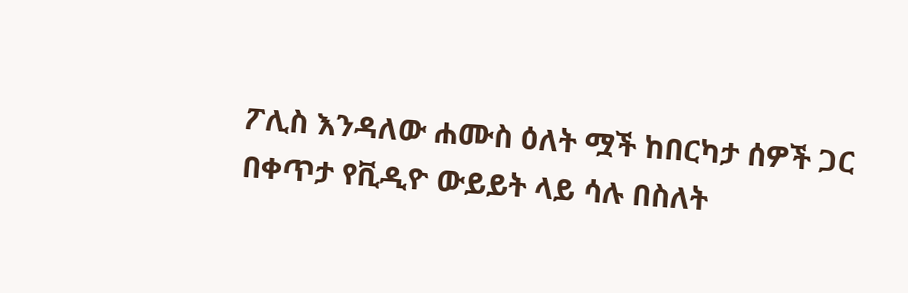ፖሊስ እንዳለው ሐሙስ ዕለት ሟች ከበርካታ ሰዎች ጋር በቀጥታ የቪዲዮ ውይይት ላይ ሳሉ በስለት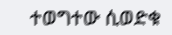ተወግተው ሲወድቁ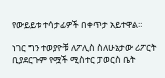የውይይቱ ተሳታፊዎች በቀጥታ አይተዋል።

ነገር ግን ተወያዮቹ ለፖሊስ ስለሁኔታው ሪፖርት ቢያደርጉም የሟች ሚስተር ፓወርስ ቤት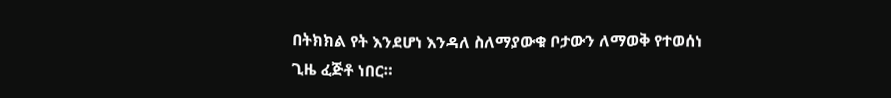በትክክል የት እንደሆነ እንዳለ ስለማያውቁ ቦታውን ለማወቅ የተወሰነ ጊዜ ፈጅቶ ነበር።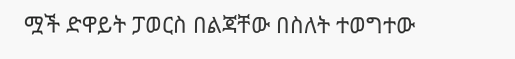ሟች ድዋይት ፓወርስ በልጃቸው በስለት ተወግተው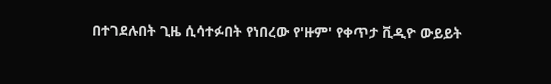በተገደሉበት ጊዜ ሲሳተፉበት የነበረው የ'ዙም' የቀጥታ ቪዲዮ ውይይት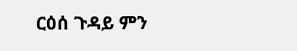ርዕሰ ጉዳይ ምን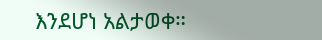እንደሆነ አልታወቀ።